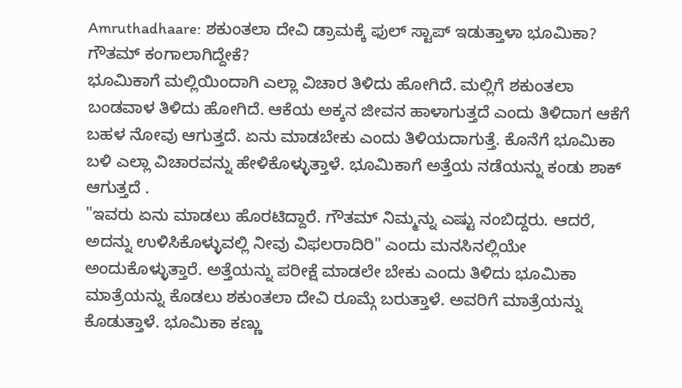Amruthadhaare: ಶಕುಂತಲಾ ದೇವಿ ಡ್ರಾಮಕ್ಕೆ ಫುಲ್ ಸ್ಟಾಪ್ ಇಡುತ್ತಾಳಾ ಭೂಮಿಕಾ? ಗೌತಮ್ ಕಂಗಾಲಾಗಿದ್ದೇಕೆ?
ಭೂಮಿಕಾಗೆ ಮಲ್ಲಿಯಿಂದಾಗಿ ಎಲ್ಲಾ ವಿಚಾರ ತಿಳಿದು ಹೋಗಿದೆ. ಮಲ್ಲಿಗೆ ಶಕುಂತಲಾ ಬಂಡವಾಳ ತಿಳಿದು ಹೋಗಿದೆ. ಆಕೆಯ ಅಕ್ಕನ ಜೀವನ ಹಾಳಾಗುತ್ತದೆ ಎಂದು ತಿಳಿದಾಗ ಆಕೆಗೆ ಬಹಳ ನೋವು ಆಗುತ್ತದೆ. ಏನು ಮಾಡಬೇಕು ಎಂದು ತಿಳಿಯದಾಗುತ್ತೆ. ಕೊನೆಗೆ ಭೂಮಿಕಾ ಬಳಿ ಎಲ್ಲಾ ವಿಚಾರವನ್ನು ಹೇಳಿಕೊಳ್ಳುತ್ತಾಳೆ. ಭೂಮಿಕಾಗೆ ಅತ್ತೆಯ ನಡೆಯನ್ನು ಕಂಡು ಶಾಕ್ ಆಗುತ್ತದೆ .
"ಇವರು ಏನು ಮಾಡಲು ಹೊರಟಿದ್ದಾರೆ. ಗೌತಮ್ ನಿಮ್ಮನ್ನು ಎಷ್ಟು ನಂಬಿದ್ದರು. ಆದರೆ, ಅದನ್ನು ಉಳಿಸಿಕೊಳ್ಳುವಲ್ಲಿ ನೀವು ವಿಫಲರಾದಿರಿ" ಎಂದು ಮನಸಿನಲ್ಲಿಯೇ ಅಂದುಕೊಳ್ಳುತ್ತಾರೆ. ಅತ್ತೆಯನ್ನು ಪರೀಕ್ಷೆ ಮಾಡಲೇ ಬೇಕು ಎಂದು ತಿಳಿದು ಭೂಮಿಕಾ ಮಾತ್ರೆಯನ್ನು ಕೊಡಲು ಶಕುಂತಲಾ ದೇವಿ ರೂಮ್ಗೆ ಬರುತ್ತಾಳೆ. ಅವರಿಗೆ ಮಾತ್ರೆಯನ್ನು ಕೊಡುತ್ತಾಳೆ. ಭೂಮಿಕಾ ಕಣ್ಣು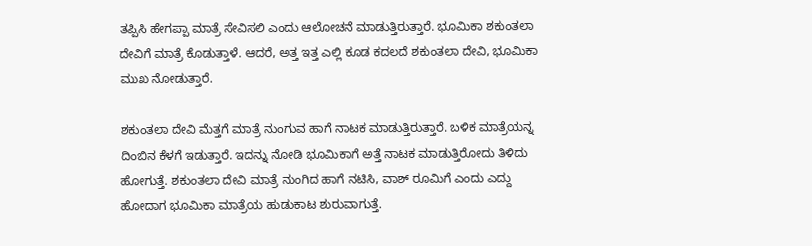ತಪ್ಪಿಸಿ ಹೇಗಪ್ಪಾ ಮಾತ್ರೆ ಸೇವಿಸಲಿ ಎಂದು ಆಲೋಚನೆ ಮಾಡುತ್ತಿರುತ್ತಾರೆ. ಭೂಮಿಕಾ ಶಕುಂತಲಾ ದೇವಿಗೆ ಮಾತ್ರೆ ಕೊಡುತ್ತಾಳೆ. ಆದರೆ, ಅತ್ತ ಇತ್ತ ಎಲ್ಲಿ ಕೂಡ ಕದಲದೆ ಶಕುಂತಲಾ ದೇವಿ, ಭೂಮಿಕಾ ಮುಖ ನೋಡುತ್ತಾರೆ.

ಶಕುಂತಲಾ ದೇವಿ ಮೆತ್ತಗೆ ಮಾತ್ರೆ ನುಂಗುವ ಹಾಗೆ ನಾಟಕ ಮಾಡುತ್ತಿರುತ್ತಾರೆ. ಬಳಿಕ ಮಾತ್ರೆಯನ್ನ ದಿಂಬಿನ ಕೆಳಗೆ ಇಡುತ್ತಾರೆ. ಇದನ್ನು ನೋಡಿ ಭೂಮಿಕಾಗೆ ಅತ್ತೆ ನಾಟಕ ಮಾಡುತ್ತಿರೋದು ತಿಳಿದು ಹೋಗುತ್ತೆ. ಶಕುಂತಲಾ ದೇವಿ ಮಾತ್ರೆ ನುಂಗಿದ ಹಾಗೆ ನಟಿಸಿ, ವಾಶ್ ರೂಮಿಗೆ ಎಂದು ಎದ್ದು ಹೋದಾಗ ಭೂಮಿಕಾ ಮಾತ್ರೆಯ ಹುಡುಕಾಟ ಶುರುವಾಗುತ್ತೆ.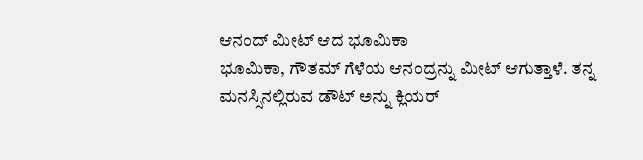ಆನಂದ್ ಮೀಟ್ ಆದ ಭೂಮಿಕಾ
ಭೂಮಿಕಾ, ಗೌತಮ್ ಗೆಳೆಯ ಆನಂದ್ರನ್ನು ಮೀಟ್ ಆಗುತ್ತಾಳೆ. ತನ್ನ ಮನಸ್ಸಿನಲ್ಲಿರುವ ಡೌಟ್ ಅನ್ನು ಕ್ಲಿಯರ್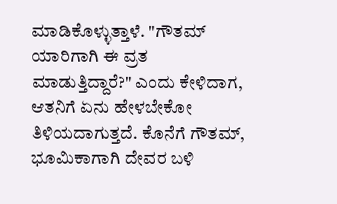ಮಾಡಿಕೊಳ್ಳುತ್ತಾಳೆ. "ಗೌತಮ್ ಯಾರಿಗಾಗಿ ಈ ವ್ರತ ಮಾಡುತ್ತಿದ್ದಾರೆ?" ಎಂದು ಕೇಳಿದಾಗ, ಆತನಿಗೆ ಏನು ಹೇಳಬೇಕೋ ತಿಳಿಯದಾಗುತ್ತದೆ. ಕೊನೆಗೆ ಗೌತಮ್, ಭೂಮಿಕಾಗಾಗಿ ದೇವರ ಬಳಿ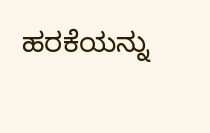ಹರಕೆಯನ್ನು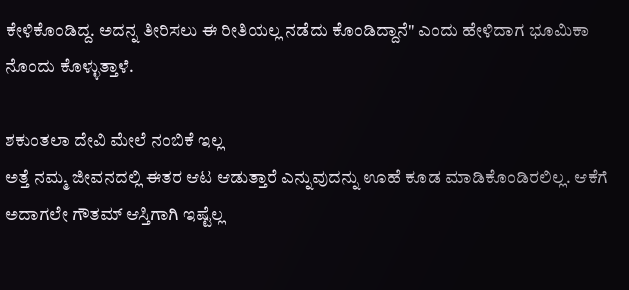ಕೇಳಿಕೊಂಡಿದ್ದ. ಅದನ್ನ ತೀರಿಸಲು ಈ ರೀತಿಯಲ್ಲ ನಡೆದು ಕೊಂಡಿದ್ದಾನೆ" ಎಂದು ಹೇಳಿದಾಗ ಭೂಮಿಕಾ ನೊಂದು ಕೊಳ್ಳುತ್ತಾಳೆ.

ಶಕುಂತಲಾ ದೇವಿ ಮೇಲೆ ನಂಬಿಕೆ ಇಲ್ಲ
ಅತ್ತೆ ನಮ್ಮ ಜೀವನದಲ್ಲಿ ಈತರ ಆಟ ಆಡುತ್ತಾರೆ ಎನ್ನುವುದನ್ನು ಊಹೆ ಕೂಡ ಮಾಡಿಕೊಂಡಿರಲಿಲ್ಲ. ಆಕೆಗೆ ಅದಾಗಲೇ ಗೌತಮ್ ಆಸ್ತಿಗಾಗಿ ಇಷ್ಟೆಲ್ಲ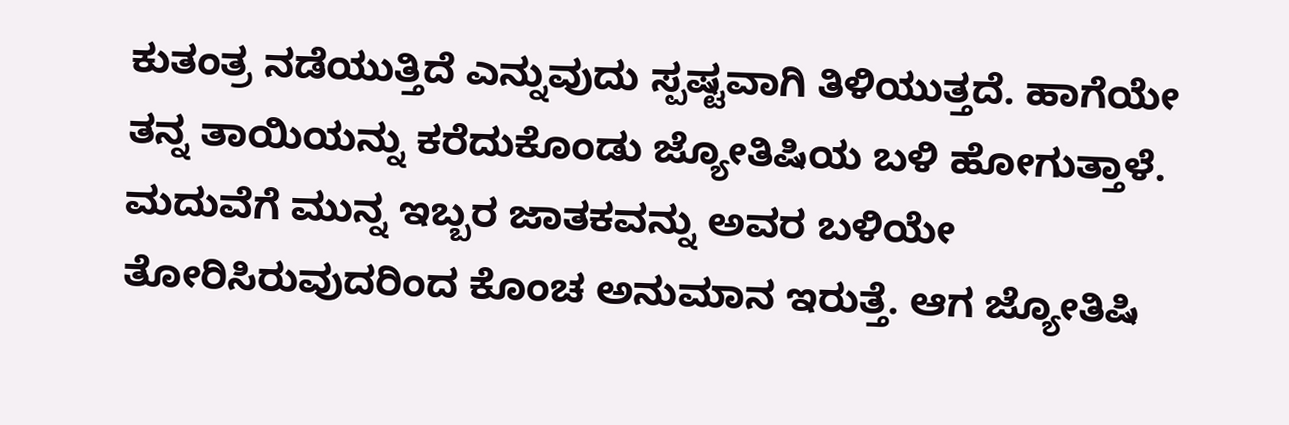ಕುತಂತ್ರ ನಡೆಯುತ್ತಿದೆ ಎನ್ನುವುದು ಸ್ಪಷ್ಟವಾಗಿ ತಿಳಿಯುತ್ತದೆ. ಹಾಗೆಯೇ ತನ್ನ ತಾಯಿಯನ್ನು ಕರೆದುಕೊಂಡು ಜ್ಯೋತಿಷಿಯ ಬಳಿ ಹೋಗುತ್ತಾಳೆ. ಮದುವೆಗೆ ಮುನ್ನ ಇಬ್ಬರ ಜಾತಕವನ್ನು ಅವರ ಬಳಿಯೇ ತೋರಿಸಿರುವುದರಿಂದ ಕೊಂಚ ಅನುಮಾನ ಇರುತ್ತೆ. ಆಗ ಜ್ಯೋತಿಷಿ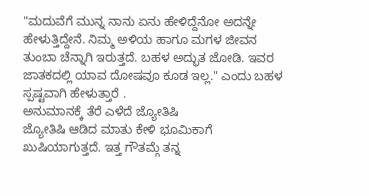"ಮದುವೆಗೆ ಮುನ್ನ ನಾನು ಏನು ಹೇಳಿದ್ದೆನೋ ಅದನ್ನೇ ಹೇಳುತ್ತಿದ್ದೇನೆ. ನಿಮ್ಮ ಅಳಿಯ ಹಾಗೂ ಮಗಳ ಜೀವನ ತುಂಬಾ ಚೆನ್ನಾಗಿ ಇರುತ್ತದೆ. ಬಹಳ ಅದ್ಭುತ ಜೋಡಿ. ಇವರ ಜಾತಕದಲ್ಲಿ ಯಾವ ದೋಷವೂ ಕೂಡ ಇಲ್ಲ." ಎಂದು ಬಹಳ ಸ್ಪಷ್ಟವಾಗಿ ಹೇಳುತ್ತಾರೆ .
ಅನುಮಾನಕ್ಕೆ ತೆರೆ ಎಳೆದೆ ಜ್ಯೋತಿಷಿ
ಜ್ಯೋತಿಷಿ ಆಡಿದ ಮಾತು ಕೇಳಿ ಭೂಮಿಕಾಗೆ ಖುಷಿಯಾಗುತ್ತದೆ. ಇತ್ತ ಗೌತಮ್ಗೆ ತನ್ನ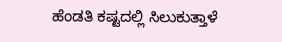ಹೆಂಡತಿ ಕಷ್ಟದಲ್ಲಿ ಸಿಲುಕುತ್ತಾಳೆ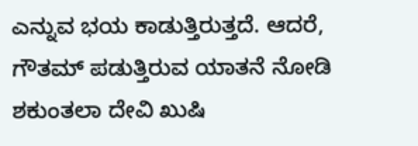ಎನ್ನುವ ಭಯ ಕಾಡುತ್ತಿರುತ್ತದೆ. ಆದರೆ, ಗೌತಮ್ ಪಡುತ್ತಿರುವ ಯಾತನೆ ನೋಡಿ ಶಕುಂತಲಾ ದೇವಿ ಖುಷಿ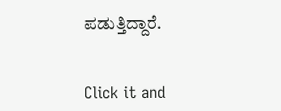ಪಡುತ್ತಿದ್ದಾರೆ.


Click it and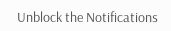Unblock the Notifications